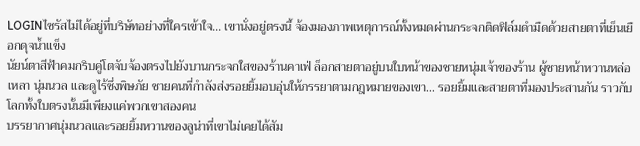LOGINไซรัสไม่ได้อยู่ที่บริษัทอย่างที่ใครเข้าใจ... เขานั่งอยู่ตรงนี้ จ้องมองภาพเหตุการณ์ทั้งหมดผ่านกระจกติดฟิล์มดำมืดด้วยสายตาที่เย็นเยือกดุจน้ำแข็ง
นัยน์ตาสีฟ้าคมกริบคู่โตจับจ้องตรงไปยังบานกระจกใสของร้านคาเฟ่ ล็อกสายตาอยู่บนใบหน้าของชายหนุ่มเจ้าของร้าน ผู้ชายหน้าหวานหล่อเหลา นุ่มนวล และดูไร้ซึ่งพิษภัย ชายคนที่กำลังส่งรอยยิ้มอบอุ่นให้ภรรยาตามกฎหมายของเขา... รอยยิ้มและสายตาที่มองประสานกัน ราวกับโลกทั้งใบตรงนั้นมีเพียงแค่พวกเขาสองคน
บรรยากาศนุ่มนวลและรอยยิ้มหวานของลูน่าที่เขาไม่เคยได้สัม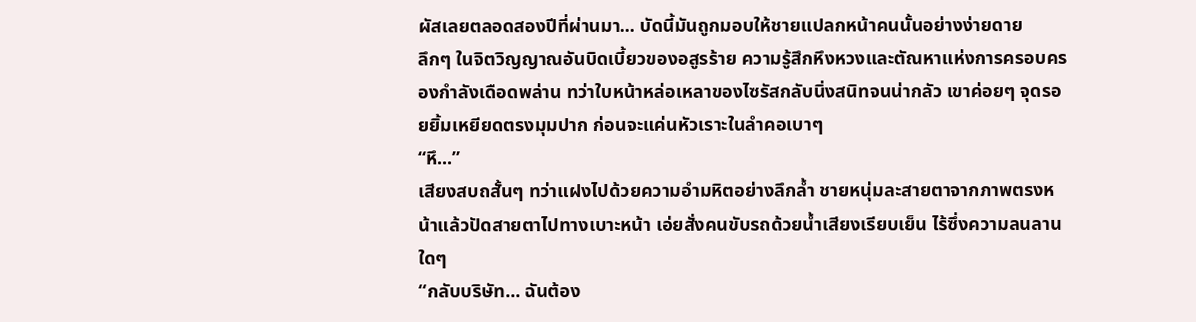ผัสเลยตลอดสองปีที่ผ่านมา... บัดนี้มันถูกมอบให้ชายแปลกหน้าคนนั้นอย่างง่ายดาย
ลึกๆ ในจิตวิญญาณอันบิดเบี้ยวของอสูรร้าย ความรู้สึกหึงหวงและตัณหาแห่งการครอบครองกำลังเดือดพล่าน ทว่าใบหน้าหล่อเหลาของไซรัสกลับนิ่งสนิทจนน่ากลัว เขาค่อยๆ จุดรอยยิ้มเหยียดตรงมุมปาก ก่อนจะแค่นหัวเราะในลำคอเบาๆ
“หึ...”
เสียงสบถสั้นๆ ทว่าแฝงไปด้วยความอำมหิตอย่างลึกล้ำ ชายหนุ่มละสายตาจากภาพตรงหน้าแล้วปัดสายตาไปทางเบาะหน้า เอ่ยสั่งคนขับรถด้วยน้ำเสียงเรียบเย็น ไร้ซึ่งความลนลานใดๆ
“กลับบริษัท... ฉันต้อง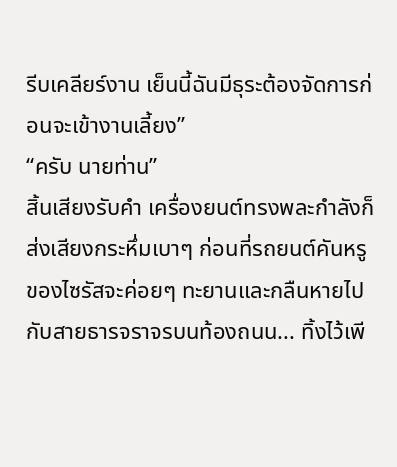รีบเคลียร์งาน เย็นนี้ฉันมีธุระต้องจัดการก่อนจะเข้างานเลี้ยง”
“ครับ นายท่าน”
สิ้นเสียงรับคำ เครื่องยนต์ทรงพละกำลังก็ส่งเสียงกระหึ่มเบาๆ ก่อนที่รถยนต์คันหรูของไซรัสจะค่อยๆ ทะยานและกลืนหายไปกับสายธารจราจรบนท้องถนน... ทิ้งไว้เพี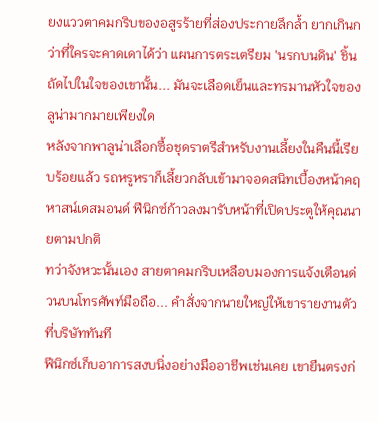ยงแววตาคมกริบของอสูรร้ายที่ส่องประกายลึกล้ำ ยากเกินกว่าที่ใครจะคาดเดาได้ว่า แผนการตระเตรียม 'นรกบนดิน' ชิ้นถัดไปในใจของเขานั้น... มันจะเลือดเย็นและทรมานหัวใจของลูน่ามากมายเพียงใด
หลังจากพาลูน่าเลือกซื้อชุดราตรีสำหรับงานเลี้ยงในคืนนี้เรียบร้อยแล้ว รถหรูหราก็เลี้ยวกลับเข้ามาจอดสนิทเบื้องหน้าคฤหาสน์เดสมอนด์ ฟีนิกซ์ก้าวลงมารับหน้าที่เปิดประตูให้คุณนายตามปกติ
ทว่าจังหวะนั้นเอง สายตาคมกริบเหลือบมองการแจ้งเตือนด่วนบนโทรศัพท์มือถือ... คำสั่งจากนายใหญ่ให้เขารายงานตัวที่บริษัททันที
ฟีนิกซ์เก็บอาการสงบนิ่งอย่างมืออาชีพเช่นเคย เขายืนตรงก่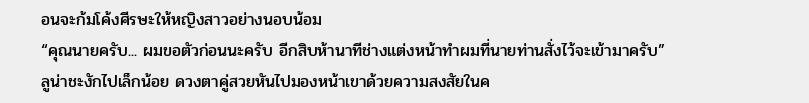อนจะก้มโค้งศีรษะให้หญิงสาวอย่างนอบน้อม
“คุณนายครับ... ผมขอตัวก่อนนะครับ อีกสิบห้านาทีช่างแต่งหน้าทำผมที่นายท่านสั่งไว้จะเข้ามาครับ”
ลูน่าชะงักไปเล็กน้อย ดวงตาคู่สวยหันไปมองหน้าเขาด้วยความสงสัยในค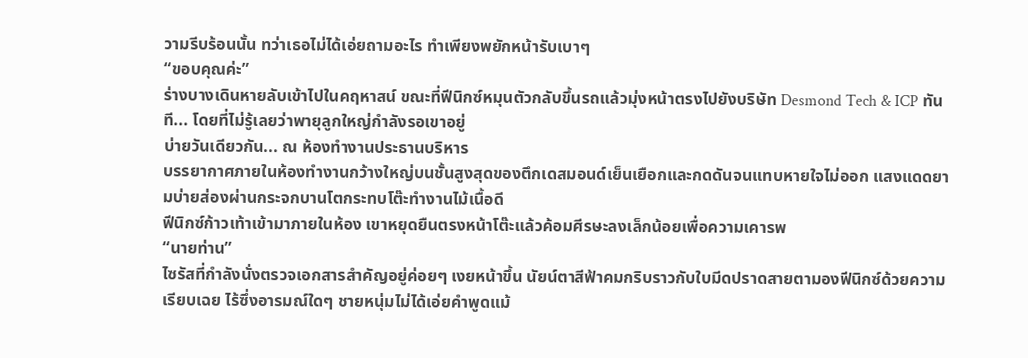วามรีบร้อนนั้น ทว่าเธอไม่ได้เอ่ยถามอะไร ทำเพียงพยักหน้ารับเบาๆ
“ขอบคุณค่ะ”
ร่างบางเดินหายลับเข้าไปในคฤหาสน์ ขณะที่ฟีนิกซ์หมุนตัวกลับขึ้นรถแล้วมุ่งหน้าตรงไปยังบริษัท Desmond Tech & ICP ทันที... โดยที่ไม่รู้เลยว่าพายุลูกใหญ่กำลังรอเขาอยู่
บ่ายวันเดียวกัน... ณ ห้องทำงานประธานบริหาร
บรรยากาศภายในห้องทำงานกว้างใหญ่บนชั้นสูงสุดของตึกเดสมอนด์เย็นเยือกและกดดันจนแทบหายใจไม่ออก แสงแดดยามบ่ายส่องผ่านกระจกบานโตกระทบโต๊ะทำงานไม้เนื้อดี
ฟีนิกซ์ก้าวเท้าเข้ามาภายในห้อง เขาหยุดยืนตรงหน้าโต๊ะแล้วค้อมศีรษะลงเล็กน้อยเพื่อความเคารพ
“นายท่าน”
ไซรัสที่กำลังนั่งตรวจเอกสารสำคัญอยู่ค่อยๆ เงยหน้าขึ้น นัยน์ตาสีฟ้าคมกริบราวกับใบมีดปราดสายตามองฟีนิกซ์ด้วยความเรียบเฉย ไร้ซึ่งอารมณ์ใดๆ ชายหนุ่มไม่ได้เอ่ยคำพูดแม้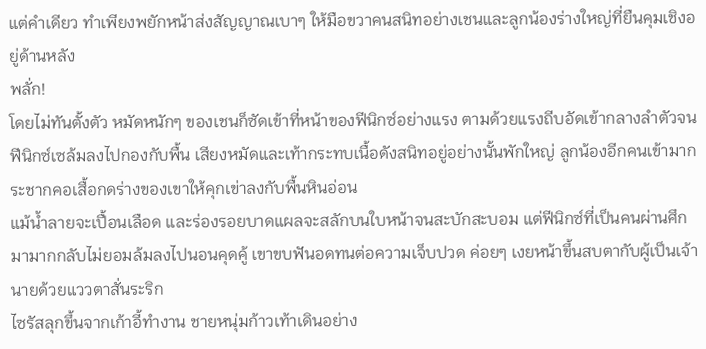แต่คำเดียว ทำเพียงพยักหน้าส่งสัญญาณเบาๆ ให้มือขวาคนสนิทอย่างเชนและลูกน้องร่างใหญ่ที่ยืนคุมเชิงอยู่ด้านหลัง
พลั่ก!
โดยไม่ทันตั้งตัว หมัดหนักๆ ของเชนก็ซัดเข้าที่หน้าของฟีนิกซ์อย่างแรง ตามด้วยแรงถีบอัดเข้ากลางลำตัวจนฟีนิกซ์เซล้มลงไปกองกับพื้น เสียงหมัดและเท้ากระทบเนื้อดังสนิทอยู่อย่างนั้นพักใหญ่ ลูกน้องอีกคนเข้ามากระชากคอเสื้อกดร่างของเขาให้คุกเข่าลงกับพื้นหินอ่อน
แม้น้ำลายจะเปื้อนเลือด และร่องรอยบาดแผลจะสลักบนใบหน้าจนสะบักสะบอม แต่ฟีนิกซ์ที่เป็นคนผ่านศึกมามากกลับไม่ยอมล้มลงไปนอนคุดคู้ เขาขบฟันอดทนต่อความเจ็บปวด ค่อยๆ เงยหน้าขึ้นสบตากับผู้เป็นเจ้านายด้วยแววตาสั่นระริก
ไซรัสลุกขึ้นจากเก้าอี้ทำงาน ชายหนุ่มก้าวเท้าเดินอย่าง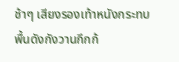ช้าๆ เสียงรองเท้าหนังกระทบพื้นดังกังวานกึกก้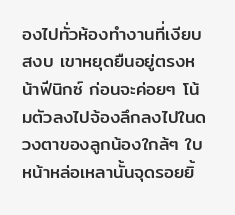องไปทั่วห้องทำงานที่เงียบสงบ เขาหยุดยืนอยู่ตรงหน้าฟีนิกซ์ ก่อนจะค่อยๆ โน้มตัวลงไปจ้องลึกลงไปในดวงตาของลูกน้องใกล้ๆ ใบหน้าหล่อเหลานั้นจุดรอยยิ้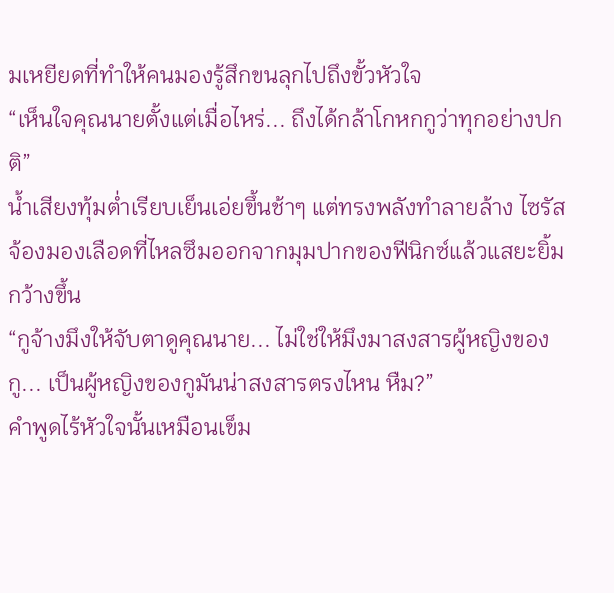มเหยียดที่ทำให้คนมองรู้สึกขนลุกไปถึงขั้วหัวใจ
“เห็นใจคุณนายตั้งแต่เมื่อไหร่... ถึงได้กล้าโกหกกูว่าทุกอย่างปกติ”
น้ำเสียงทุ้มต่ำเรียบเย็นเอ่ยขึ้นช้าๆ แต่ทรงพลังทำลายล้าง ไซรัสจ้องมองเลือดที่ไหลซึมออกจากมุมปากของฟีนิกซ์แล้วแสยะยิ้มกว้างขึ้น
“กูจ้างมึงให้จับตาดูคุณนาย... ไม่ใช่ให้มึงมาสงสารผู้หญิงของกู... เป็นผู้หญิงของกูมันน่าสงสารตรงไหน หืม?”
คำพูดไร้หัวใจนั้นเหมือนเข็ม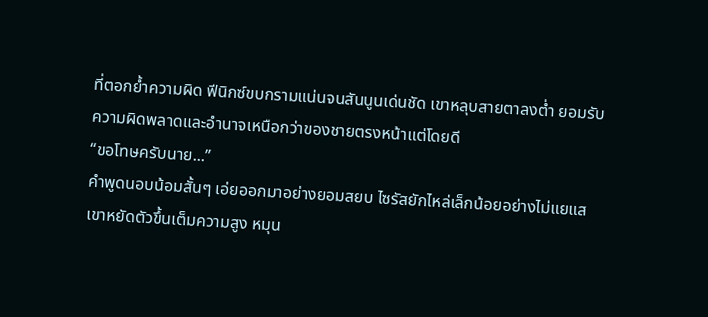ที่ตอกย้ำความผิด ฟีนิกซ์ขบกรามแน่นจนสันนูนเด่นชัด เขาหลุบสายตาลงต่ำ ยอมรับความผิดพลาดและอำนาจเหนือกว่าของชายตรงหน้าแต่โดยดี
“ขอโทษครับนาย...”
คำพูดนอบน้อมสั้นๆ เอ่ยออกมาอย่างยอมสยบ ไซรัสยักไหล่เล็กน้อยอย่างไม่แยแส เขาหยัดตัวขึ้นเต็มความสูง หมุน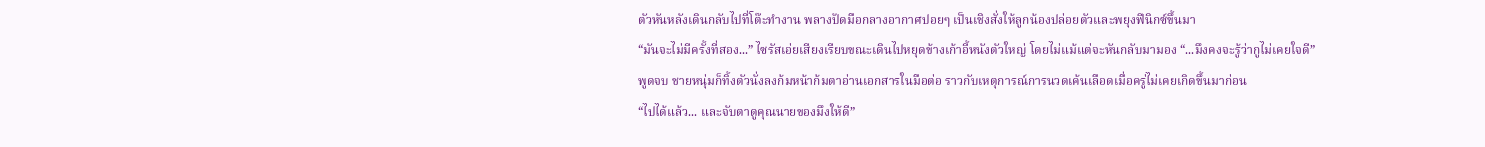ตัวหันหลังเดินกลับไปที่โต๊ะทำงาน พลางปัดมือกลางอากาศปอยๆ เป็นเชิงสั่งให้ลูกน้องปล่อยตัวและพยุงฟีนิกซ์ขึ้นมา
“มันจะไม่มีครั้งที่สอง...” ไซรัสเอ่ยเสียงเรียบขณะเดินไปหยุดข้างเก้าอี้หนังตัวใหญ่ โดยไม่แม้แต่จะหันกลับมามอง “...มึงคงจะรู้ว่ากูไม่เคยใจดี”
พูดจบ ชายหนุ่มก็ทิ้งตัวนั่งลงก้มหน้าก้มตาอ่านเอกสารในมือต่อ ราวกับเหตุการณ์การนวดเค้นเลือดเมื่อครู่ไม่เคยเกิดขึ้นมาก่อน
“ไปได้แล้ว... และจับตาดูคุณนายของมึงให้ดี”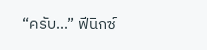“ครับ...” ฟีนิกซ์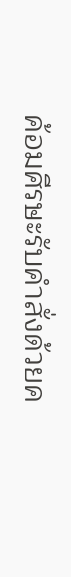ค้อมศีรษะรับคำสั่งด้วยค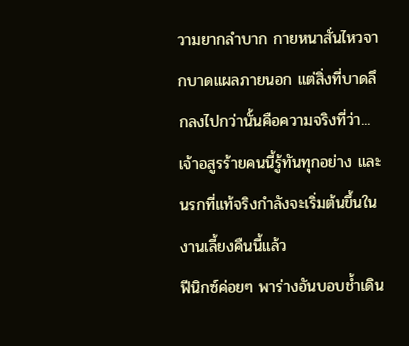วามยากลำบาก กายหนาสั่นไหวจากบาดแผลภายนอก แต่สิ่งที่บาดลึกลงไปกว่านั้นคือความจริงที่ว่า... เจ้าอสูรร้ายคนนี้รู้ทันทุกอย่าง และนรกที่แท้จริงกำลังจะเริ่มต้นขึ้นในงานเลี้ยงคืนนี้แล้ว
ฟีนิกซ์ค่อยๆ พาร่างอันบอบช้ำเดิน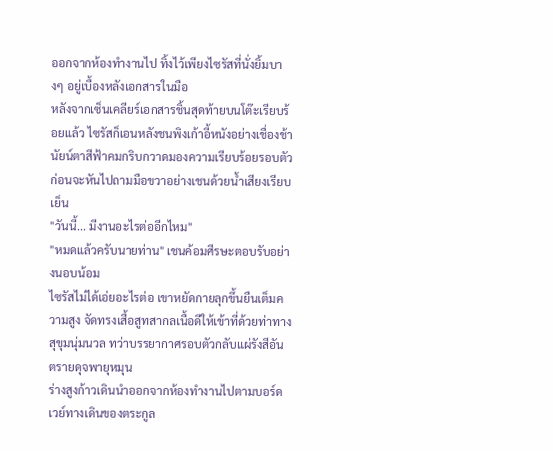ออกจากห้องทำงานไป ทิ้งไว้เพียงไซรัสที่นั่งยิ้มบางๆ อยู่เบื้องหลังเอกสารในมือ
หลังจากเซ็นเคลียร์เอกสารชิ้นสุดท้ายบนโต๊ะเรียบร้อยแล้ว ไซรัสก็เอนหลังชนพิงเก้าอี้หนังอย่างเชื่องช้า นัยน์ตาสีฟ้าคมกริบกวาดมองความเรียบร้อยรอบตัว ก่อนจะหันไปถามมือขวาอย่างเชนด้วยน้ำเสียงเรียบเย็น
"วันนี้... มีงานอะไรต่ออีกไหม"
"หมดแล้วครับนายท่าน" เชนค้อมศีรษะตอบรับอย่างนอบน้อม
ไซรัสไม่ได้เอ่ยอะไรต่อ เขาหยัดกายลุกขึ้นยืนเต็มความสูง จัดทรงเสื้อสูทสากลเนื้อดีให้เข้าที่ด้วยท่าทางสุขุมนุ่มนวล ทว่าบรรยากาศรอบตัวกลับแผ่รังสีอันตรายดุจพายุหมุน
ร่างสูงก้าวเดินนำออกจากห้องทำงานไปตามบอร์ดเวย์ทางเดินของตระกูล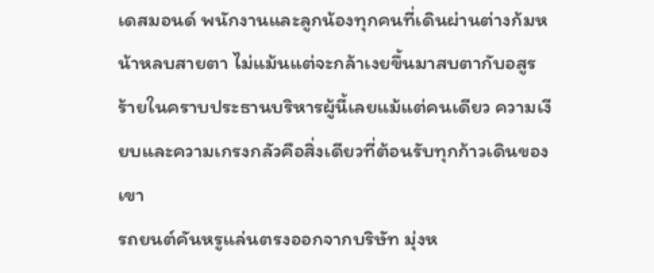เดสมอนด์ พนักงานและลูกน้องทุกคนที่เดินผ่านต่างก้มหน้าหลบสายตา ไม่แม้นแต่จะกล้าเงยขึ้นมาสบตากับอสูรร้ายในคราบประธานบริหารผู้นี้เลยแม้แต่คนเดียว ความเงียบและความเกรงกลัวคือสิ่งเดียวที่ต้อนรับทุกก้าวเดินของเขา
รถยนต์คันหรูแล่นตรงออกจากบริษัท มุ่งห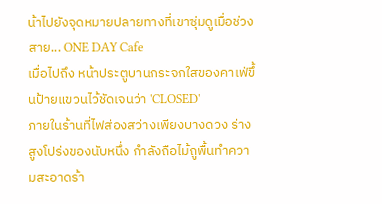น้าไปยังจุดหมายปลายทางที่เขาซุ่มดูเมื่อช่วงสาย... ONE DAY Cafe
เมื่อไปถึง หน้าประตูบานกระจกใสของคาเฟ่ขึ้นป้ายแขวนไว้ชัดเจนว่า 'CLOSED'
ภายในร้านที่ไฟส่องสว่างเพียงบางดวง ร่างสูงโปร่งของนับหนึ่ง กำลังถือไม้ถูพื้นทำความสะอาดร้า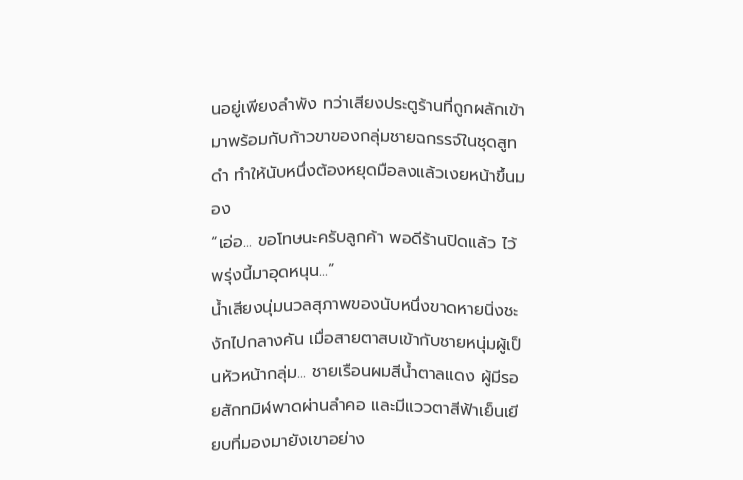นอยู่เพียงลำพัง ทว่าเสียงประตูร้านที่ถูกผลักเข้ามาพร้อมกับก้าวขาของกลุ่มชายฉกรรจ์ในชุดสูทดำ ทำให้นับหนึ่งต้องหยุดมือลงแล้วเงยหน้าขึ้นมอง
“เอ่อ... ขอโทษนะครับลูกค้า พอดีร้านปิดแล้ว ไว้พรุ่งนี้มาอุดหนุน...”
น้ำเสียงนุ่มนวลสุภาพของนับหนึ่งขาดหายนิ่งชะงักไปกลางคัน เมื่อสายตาสบเข้ากับชายหนุ่มผู้เป็นหัวหน้ากลุ่ม... ชายเรือนผมสีน้ำตาลแดง ผู้มีรอยสักทมิฬพาดผ่านลำคอ และมีแววตาสีฟ้าเย็นเยียบที่มองมายังเขาอย่าง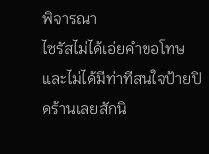พิจารณา
ไซรัสไม่ได้เอ่ยคำขอโทษ และไม่ได้มีท่าทีสนใจป้ายปิดร้านเลยสักนิ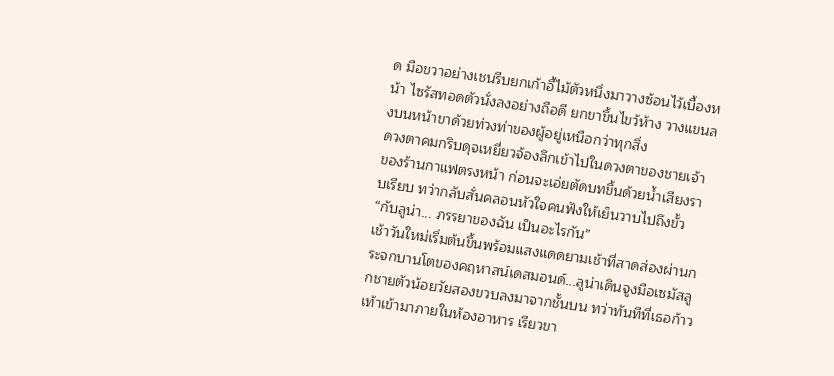ด มือขวาอย่างเชนรีบยกเก้าอี้ไม้ตัวหนึ่งมาวางซ้อนไว้เบื้องหน้า ไซรัสทอดตัวนั่งลงอย่างถือดี ยกขาขึ้นไขว้ห้าง วางแขนลงบนหน้าขาด้วยท่วงท่าของผู้อยู่เหนือกว่าทุกสิ่ง
ดวงตาคมกริบดุจเหยี่ยวจ้องลึกเข้าไปในดวงตาของชายเจ้าของร้านกาแฟตรงหน้า ก่อนจะเอ่ยตัดบทขึ้นด้วยน้ำเสียงราบเรียบ ทว่ากลับสั่นคลอนหัวใจคนฟังให้เย็นวาบไปถึงขั้ว
“กับลูน่า... ภรรยาของฉัน เป็นอะไรกัน”
เช้าวันใหม่เริ่มต้นขึ้นพร้อมแสงแดดยามเช้าที่สาดส่องผ่านกระจกบานโตของคฤหาสน์เดสมอนด์...ลูน่าเดินจูงมือเซมัสลูกชายตัวน้อยวัยสองขวบลงมาจากชั้นบน ทว่าทันทีที่เธอก้าวเท้าเข้ามาภายในห้องอาหาร เรียวขา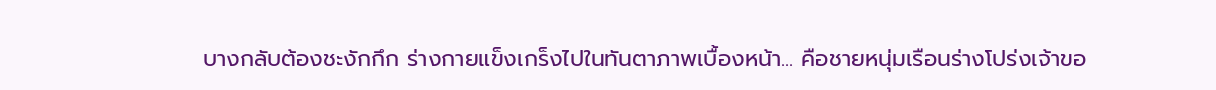บางกลับต้องชะงักกึก ร่างกายแข็งเกร็งไปในทันตาภาพเบื้องหน้า... คือชายหนุ่มเรือนร่างโปร่งเจ้าขอ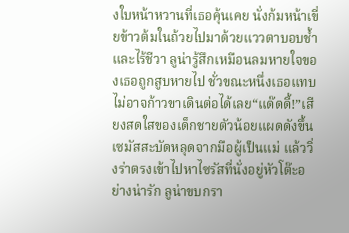งใบหน้าหวานที่เธอคุ้นเคย นั่งก้มหน้าเขี่ยข้าวต้มในถ้วยไปมาด้วยแววตาบอบช้ำและไร้ชีวา ลูน่ารู้สึกเหมือนลมหายใจของเธอถูกสูบหายไป ชั่วขณะหนึ่งเธอแทบไม่อาจก้าวขาเดินต่อได้เลย“แด๊ดดี้!”เสียงสดใสของเด็กชายตัวน้อยแผดดังขึ้น เซมัสสะบัดหลุดจากมือผู้เป็นแม่ แล้ววิ่งร่าตรงเข้าไปหาไซรัสที่นั่งอยู่หัวโต๊ะอย่างน่ารัก ลูน่าขบกรา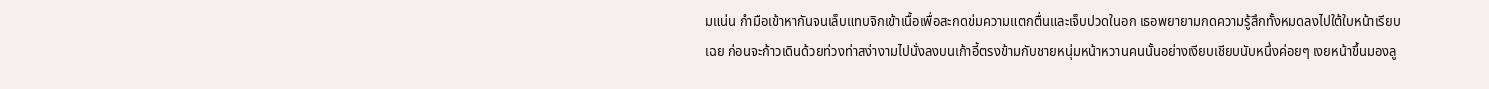มแน่น กำมือเข้าหากันจนเล็บแทบจิกเข้าเนื้อเพื่อสะกดข่มความแตกตื่นและเจ็บปวดในอก เธอพยายามกดความรู้สึกทั้งหมดลงไปใต้ใบหน้าเรียบเฉย ก่อนจะก้าวเดินด้วยท่วงท่าสง่างามไปนั่งลงบนเก้าอี้ตรงข้ามกับชายหนุ่มหน้าหวานคนนั้นอย่างเงียบเชียบนับหนึ่งค่อยๆ เงยหน้าขึ้นมองลู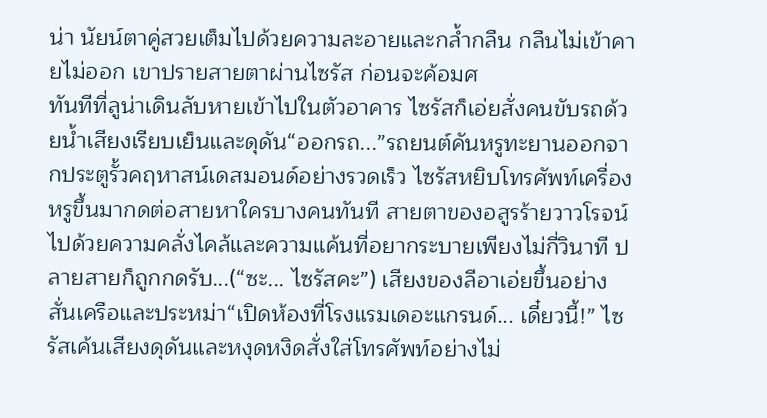น่า นัยน์ตาคู่สวยเต็มไปด้วยความละอายและกล้ำกลืน กลืนไม่เข้าคายไม่ออก เขาปรายสายตาผ่านไซรัส ก่อนจะค้อมศ
ทันทีที่ลูน่าเดินลับหายเข้าไปในตัวอาคาร ไซรัสก็เอ่ยสั่งคนขับรถด้วยน้ำเสียงเรียบเย็นและดุดัน“ออกรถ...”รถยนต์คันหรูทะยานออกจากประตูรั้วคฤหาสน์เดสมอนด์อย่างรวดเร็ว ไซรัสหยิบโทรศัพท์เครื่องหรูขึ้นมากดต่อสายหาใครบางคนทันที สายตาของอสูรร้ายวาวโรจน์ไปด้วยความคลั่งไคล้และความแค้นที่อยากระบายเพียงไม่กี่วินาที ปลายสายก็ถูกกดรับ...(“ซะ... ไซรัสคะ”) เสียงของลีอาเอ่ยขึ้นอย่างสั่นเครือและประหม่า“เปิดห้องที่โรงแรมเดอะแกรนด์... เดี๋ยวนี้!” ไซรัสเค้นเสียงดุดันและหงุดหงิดสั่งใส่โทรศัพท์อย่างไม่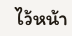ไว้หน้า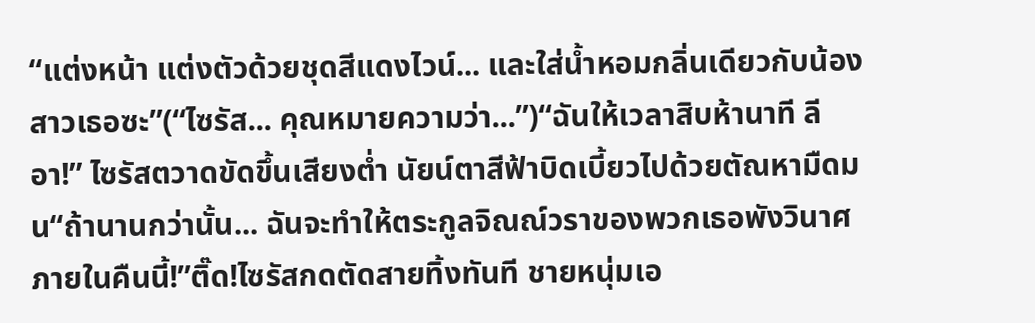“แต่งหน้า แต่งตัวด้วยชุดสีแดงไวน์... และใส่น้ำหอมกลิ่นเดียวกับน้องสาวเธอซะ”(“ไซรัส... คุณหมายความว่า...”)“ฉันให้เวลาสิบห้านาที ลีอา!” ไซรัสตวาดขัดขึ้นเสียงต่ำ นัยน์ตาสีฟ้าบิดเบี้ยวไปด้วยตัณหามืดมน“ถ้านานกว่านั้น... ฉันจะทำให้ตระกูลจิณณ์วราของพวกเธอพังวินาศภายในคืนนี้!”ติ๊ด!ไซรัสกดตัดสายทิ้งทันที ชายหนุ่มเอ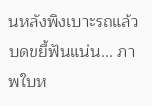นหลังพิงเบาะรถแล้วบดขยี้ฟันแน่น... ภาพใบห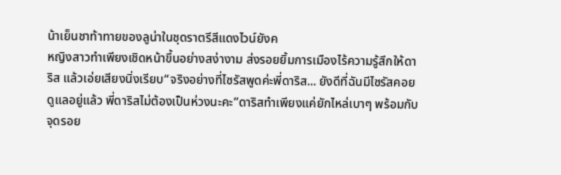น้าเย็นชาท้าทายของลูน่าในชุดราตรีสีแดงไวน์ยังค
หญิงสาวทำเพียงเชิดหน้าขึ้นอย่างสง่างาม ส่งรอยยิ้มการเมืองไร้ความรู้สึกให้ดาริส แล้วเอ่ยเสียงนิ่งเรียบ“จริงอย่างที่ไซรัสพูดค่ะพี่ดาริส... ยังดีที่ฉันมีไซรัสคอยดูแลอยู่แล้ว พี่ดาริสไม่ต้องเป็นห่วงนะคะ”ดาริสทำเพียงแค่ยักไหล่เบาๆ พร้อมกับจุดรอย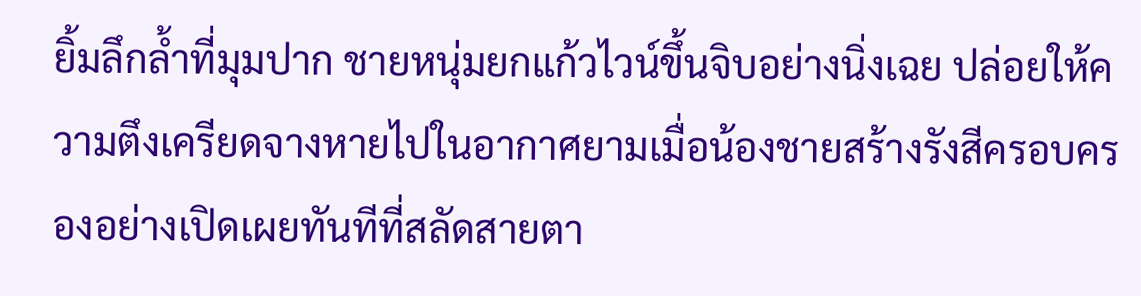ยิ้มลึกล้ำที่มุมปาก ชายหนุ่มยกแก้วไวน์ขึ้นจิบอย่างนิ่งเฉย ปล่อยให้ความตึงเครียดจางหายไปในอากาศยามเมื่อน้องชายสร้างรังสีครอบครองอย่างเปิดเผยทันทีที่สลัดสายตา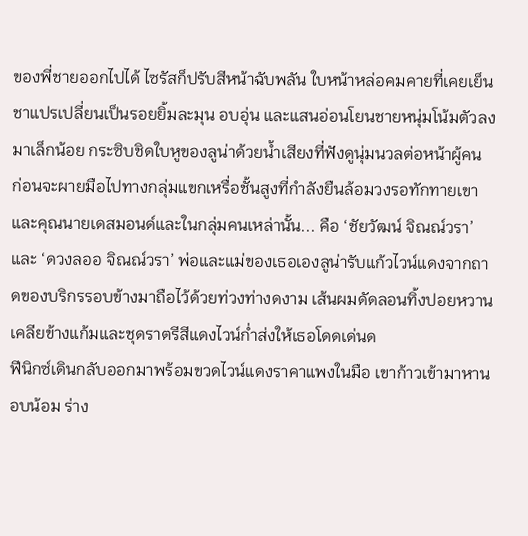ของพี่ชายออกไปได้ ไซรัสก็ปรับสีหน้าฉับพลัน ใบหน้าหล่อคมคายที่เคยเย็นชาแปรเปลี่ยนเป็นรอยยิ้มละมุน อบอุ่น และแสนอ่อนโยนชายหนุ่มโน้มตัวลงมาเล็กน้อย กระซิบชิดใบหูของลูน่าด้วยน้ำเสียงที่ฟังดูนุ่มนวลต่อหน้าผู้คน ก่อนจะผายมือไปทางกลุ่มแขกเหรื่อชั้นสูงที่กำลังยืนล้อมวงรอทักทายเขาและคุณนายเดสมอนด์และในกลุ่มคนเหล่านั้น... คือ ‘ชัยวัฒน์ จิณณ์วรา’ และ ‘ดวงลออ จิณณ์วรา’ พ่อและแม่ของเธอเองลูน่ารับแก้วไวน์แดงจากถาดของบริกรรอบข้างมาถือไว้ด้วยท่วงท่างดงาม เส้นผมดัดลอนทิ้งปอยหวานเคลียข้างแก้มและชุดราตรีสีแดงไวน์ก่ำส่งให้เธอโดดเด่นด
ฟีนิกซ์เดินกลับออกมาพร้อมขวดไวน์แดงราคาแพงในมือ เขาก้าวเข้ามาหานอบน้อม ร่าง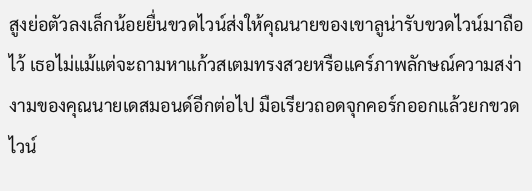สูงย่อตัวลงเล็กน้อยยื่นขวดไวน์ส่งให้คุณนายของเขาลูน่ารับขวดไวน์มาถือไว้ เธอไม่แม้แต่จะถามหาแก้วสเตมทรงสวยหรือแคร์ภาพลักษณ์ความสง่างามของคุณนายเดสมอนด์อีกต่อไป มือเรียวถอดจุกคอร์กออกแล้วยกขวดไวน์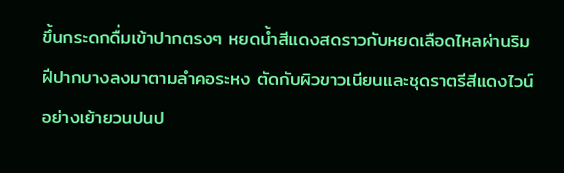ขึ้นกระดกดื่มเข้าปากตรงๆ หยดน้ำสีแดงสดราวกับหยดเลือดไหลผ่านริมฝีปากบางลงมาตามลำคอระหง ตัดกับผิวขาวเนียนและชุดราตรีสีแดงไวน์อย่างเย้ายวนปนป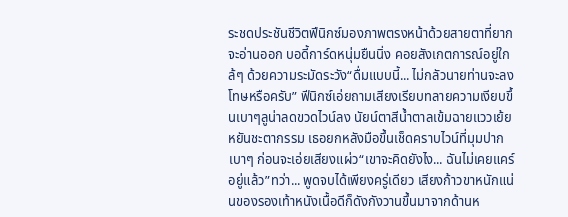ระชดประชันชีวิตฟีนิกซ์มองภาพตรงหน้าด้วยสายตาที่ยากจะอ่านออก บอดี้การ์ดหนุ่มยืนนิ่ง คอยสังเกตการณ์อยู่ใกล้ๆ ด้วยความระมัดระวัง“ดื่มแบบนี้... ไม่กลัวนายท่านจะลงโทษหรือครับ” ฟีนิกซ์เอ่ยถามเสียงเรียบทลายความเงียบขึ้นเบาๆลูน่าลดขวดไวน์ลง นัยน์ตาสีน้ำตาลเข้มฉายแววเย้ยหยันชะตากรรม เธอยกหลังมือขึ้นเช็ดคราบไวน์ที่มุมปากเบาๆ ก่อนจะเอ่ยเสียงแผ่ว“เขาจะคิดยังไง... ฉันไม่เคยแคร์อยู่แล้ว”ทว่า... พูดจบได้เพียงครู่เดียว เสียงก้าวขาหนักแน่นของรองเท้าหนังเนื้อดีก็ดังกังวานขึ้นมาจากด้านห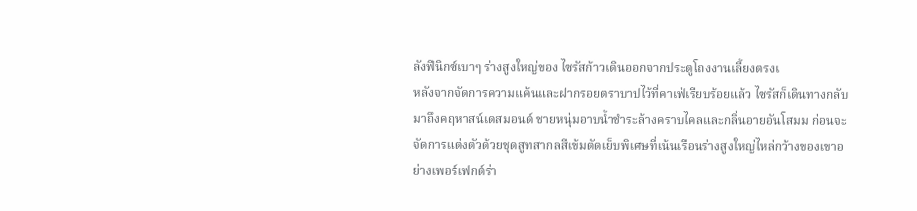ลังฟีนิกซ์เบาๆ ร่างสูงใหญ่ของ ไซรัสก้าวเดินออกจากประตูโถงงานเลี้ยงตรงเ
หลังจากจัดการความแค้นและฝากรอยตราบาปไว้ที่คาเฟ่เรียบร้อยแล้ว ไซรัสก็เดินทางกลับมาถึงคฤหาสน์เดสมอนด์ ชายหนุ่มอาบน้ำชำระล้างคราบไคลและกลิ่นอายอันโสมม ก่อนจะจัดการแต่งตัวด้วยชุดสูทสากลสีเข้มตัดเย็บพิเศษที่เน้นเรือนร่างสูงใหญ่ไหล่กว้างของเขาอย่างเพอร์เฟกต์ร่า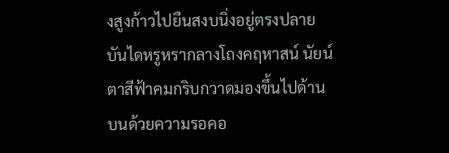งสูงก้าวไปยืนสงบนิ่งอยู่ตรงปลายบันไดหรูหรากลางโถงคฤหาสน์ นัยน์ตาสีฟ้าคมกริบกวาดมองขึ้นไปด้านบนด้วยความรอคอ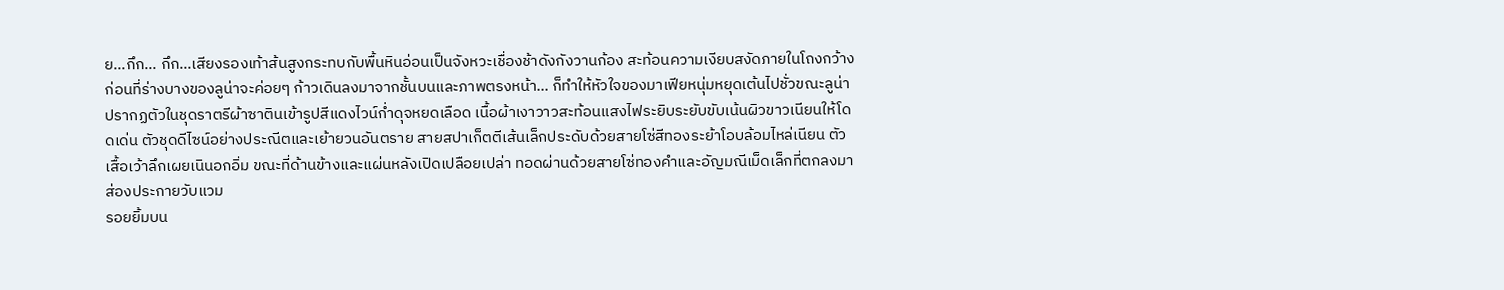ย...กึก... กึก...เสียงรองเท้าส้นสูงกระทบกับพื้นหินอ่อนเป็นจังหวะเชื่องช้าดังกังวานก้อง สะท้อนความเงียบสงัดภายในโถงกว้าง ก่อนที่ร่างบางของลูน่าจะค่อยๆ ก้าวเดินลงมาจากชั้นบนและภาพตรงหน้า... ก็ทำให้หัวใจของมาเฟียหนุ่มหยุดเต้นไปชั่วขณะลูน่าปรากฏตัวในชุดราตรีผ้าซาตินเข้ารูปสีแดงไวน์ก่ำดุจหยดเลือด เนื้อผ้าเงาวาวสะท้อนแสงไฟระยิบระยับขับเน้นผิวขาวเนียนให้โดดเด่น ตัวชุดดีไซน์อย่างประณีตและเย้ายวนอันตราย สายสปาเก็ตตีเส้นเล็กประดับด้วยสายโซ่สีทองระย้าโอบล้อมไหล่เนียน ตัวเสื้อเว้าลึกเผยเนินอกอิ่ม ขณะที่ด้านข้างและแผ่นหลังเปิดเปลือยเปล่า ทอดผ่านด้วยสายโซ่ทองคำและอัญมณีเม็ดเล็กที่ตกลงมาส่องประกายวับแวม
รอยยิ้มบน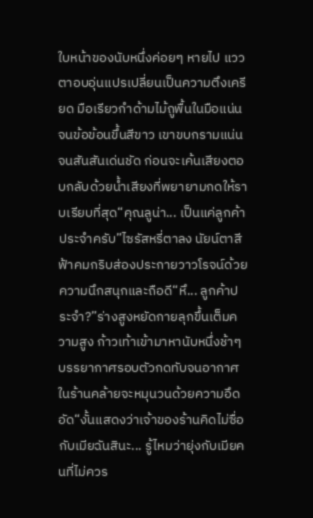ใบหน้าของนับหนึ่งค่อยๆ หายไป แววตาอบอุ่นแปรเปลี่ยนเป็นความตึงเครียด มือเรียวกำด้ามไม้ถูพื้นในมือแน่นจนข้อข้อนขึ้นสีขาว เขาขบกรามแน่นจนสันสันเด่นชัด ก่อนจะเค้นเสียงตอบกลับด้วยน้ำเสียงที่พยายามกดให้ราบเรียบที่สุด“คุณลูน่า... เป็นแค่ลูกค้าประจำครับ”ไซรัสหรี่ตาลง นัยน์ตาสีฟ้าคมกริบส่องประกายวาวโรจน์ด้วยความนึกสนุกและถือดี“หึ... ลูกค้าประจำ?”ร่างสูงหยัดกายลุกขึ้นเต็มความสูง ก้าวเท้าเข้ามาหานับหนึ่งช้าๆ บรรยากาศรอบตัวกดทับจนอากาศในร้านคล้ายจะหมุนวนด้วยความอึดอัด“งั้นแสดงว่าเจ้าของร้านคิดไม่ซื่อกับเมียฉันสินะ... รู้ไหมว่ายุ่งกับเมียคนที่ไม่ควร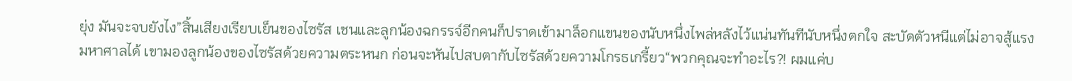ยุ่ง มันจะจบยังไง”สิ้นเสียงเรียบเย็นของไซรัส เชนและลูกน้องฉกรรจ์อีกคนก็ปราดเข้ามาล็อกแขนของนับหนึ่งไพล่หลังไว้แน่นทันทีนับหนึ่งตกใจ สะบัดตัวหนีแต่ไม่อาจสู้แรงมหาศาลได้ เขามองลูกน้องของไซรัสด้วยความตระหนก ก่อนจะหันไปสบตากับไซรัสด้วยความโกรธเกรี้ยว“พวกคุณจะทำอะไร?! ผมแค่บ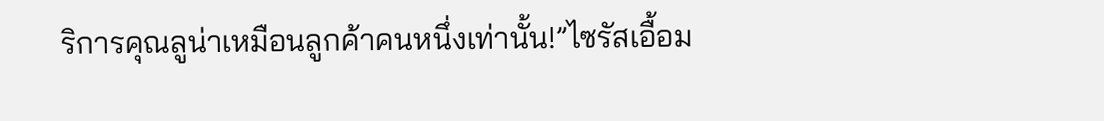ริการคุณลูน่าเหมือนลูกค้าคนหนึ่งเท่านั้น!”ไซรัสเอื้อม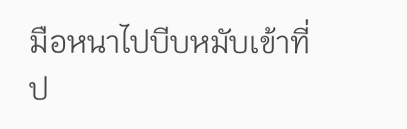มือหนาไปบีบหมับเข้าที่ป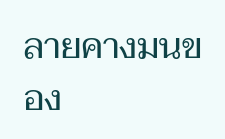ลายคางมนของ